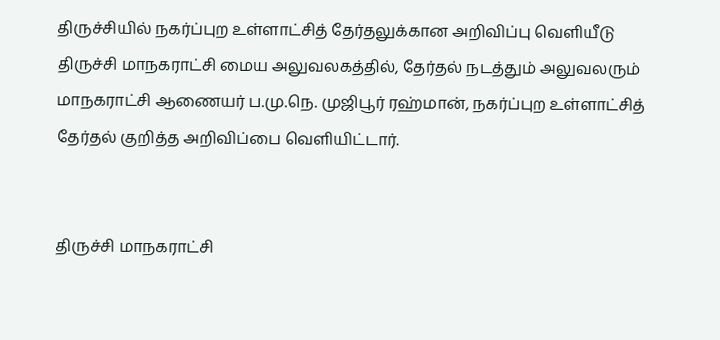திருச்சியில் நகர்ப்புற உள்ளாட்சித் தேர்தலுக்கான அறிவிப்பு வெளியீடு
திருச்சி மாநகராட்சி மைய அலுவலகத்தில், தேர்தல் நடத்தும் அலுவலரும் மாநகராட்சி ஆணையர் ப.மு.நெ. முஜிபூர் ரஹ்மான், நகர்ப்புற உள்ளாட்சித் தேர்தல் குறித்த அறிவிப்பை வெளியிட்டார்.


திருச்சி மாநகராட்சி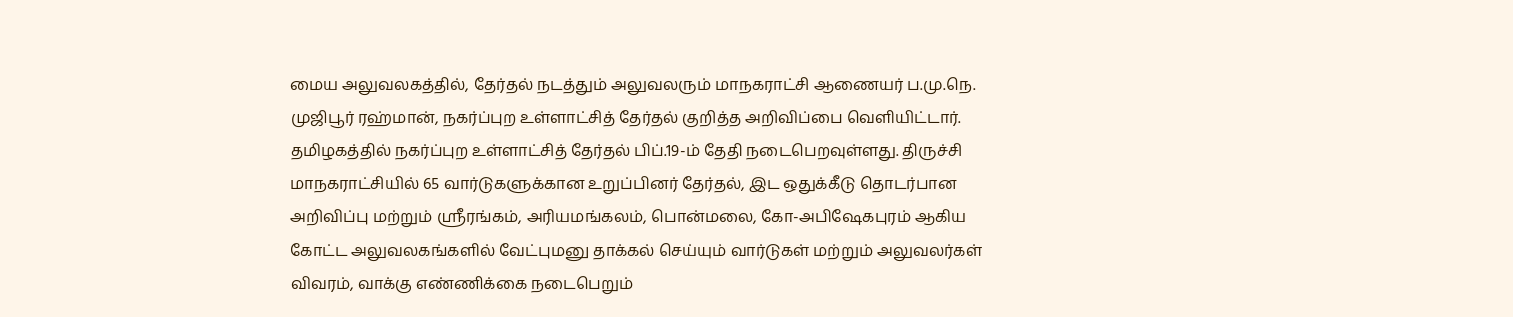மைய அலுவலகத்தில், தேர்தல் நடத்தும் அலுவலரும் மாநகராட்சி ஆணையர் ப.மு.நெ. முஜிபூர் ரஹ்மான், நகர்ப்புற உள்ளாட்சித் தேர்தல் குறித்த அறிவிப்பை வெளியிட்டார்.
தமிழகத்தில் நகர்ப்புற உள்ளாட்சித் தேர்தல் பிப்.19-ம் தேதி நடைபெறவுள்ளது. திருச்சி மாநகராட்சியில் 65 வார்டுகளுக்கான உறுப்பினர் தேர்தல், இட ஒதுக்கீடு தொடர்பான அறிவிப்பு மற்றும் ஸ்ரீரங்கம், அரியமங்கலம், பொன்மலை, கோ-அபிஷேகபுரம் ஆகிய கோட்ட அலுவலகங்களில் வேட்புமனு தாக்கல் செய்யும் வார்டுகள் மற்றும் அலுவலர்கள் விவரம், வாக்கு எண்ணிக்கை நடைபெறும்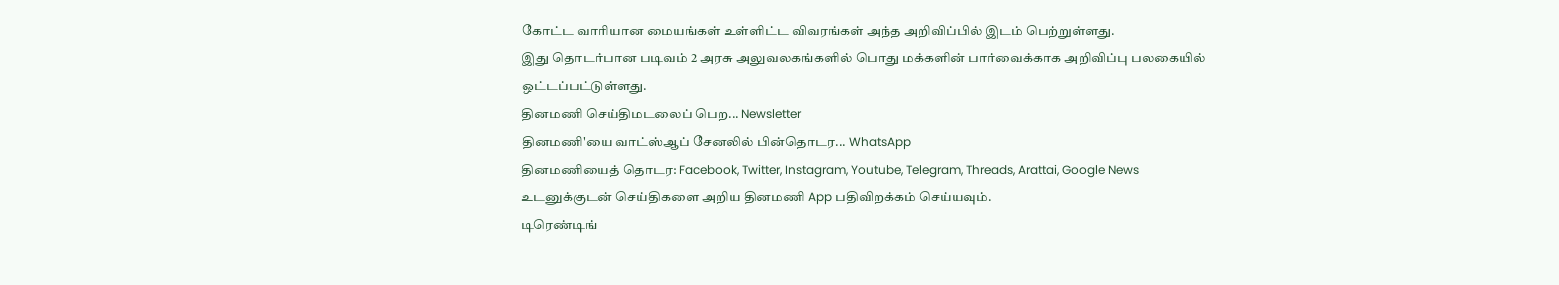கோட்ட வாரியான மையங்கள் உள்ளிட்ட விவரங்கள் அந்த அறிவிப்பில் இடம் பெற்றுள்ளது.
இது தொடர்பான படிவம் 2 அரசு அலுவலகங்களில் பொது மக்களின் பார்வைக்காக அறிவிப்பு பலகையில் ஒட்டப்பட்டுள்ளது.
தினமணி செய்திமடலைப் பெற... Newsletter
தினமணி'யை வாட்ஸ்ஆப் சேனலில் பின்தொடர... WhatsApp
தினமணியைத் தொடர: Facebook, Twitter, Instagram, Youtube, Telegram, Threads, Arattai, Google News
உடனுக்குடன் செய்திகளை அறிய தினமணி App பதிவிறக்கம் செய்யவும்.
டிரெண்டிங்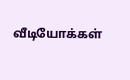வீடியோக்கள்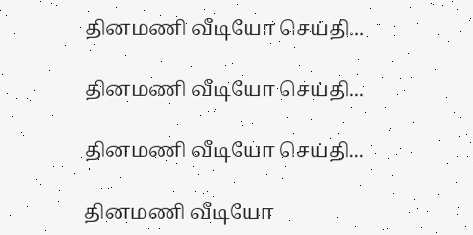தினமணி வீடியோ செய்தி...

தினமணி வீடியோ செய்தி...

தினமணி வீடியோ செய்தி...

தினமணி வீடியோ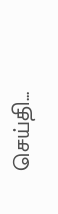செய்தி...